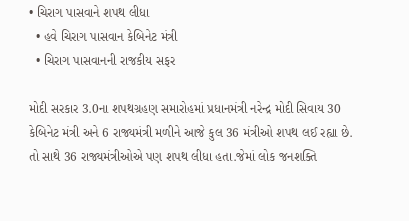• ચિરાગ પાસવાને શપથ લીધા
  • હવે ચિરાગ પાસવાન કેબિનેટ મંત્રી
  • ચિરાગ પાસવાનની રાજકીય સફર

મોદી સરકાર 3.0ના શપથગ્રહણ સમારોહમાં પ્રધાનમંત્રી નરેન્દ્ર મોદી સિવાય 30 કેબિનેટ મંત્રી અને 6 રાજ્યમંત્રી મળીને આજે કુલ 36 મંત્રીઓ શપથ લઈ રહ્યા છે. તો સાથે 36 રાજ્યમંત્રીઓએ પણ શપથ લીધા હતા.જેમાં લોક જનશક્તિ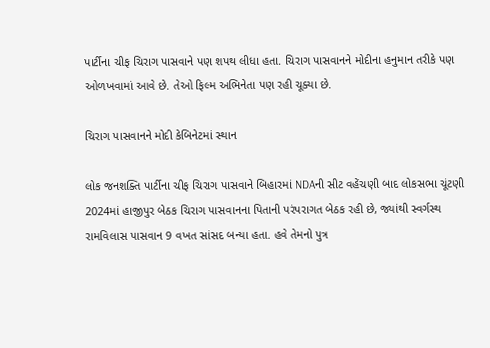પાર્ટીના ચીફ ચિરાગ પાસવાને પણ શપથ લીધા હતા. ચિરાગ પાસવાનને મોદીના હનુમાન તરીકે પણ ઓળખવામાં આવે છે. તેઓ ફિલ્મ અભિનેતા પણ રહી ચૂક્યા છે.

ચિરાગ પાસવાનને મોદી કેબિનેટમાં સ્થાન

લોક જનશક્તિ પાર્ટીના ચીફ ચિરાગ પાસવાને બિહારમાં NDAની સીટ વહેંચણી બાદ લોકસભા ચૂંટણી 2024માં હાજીપુર બેઠક ચિરાગ પાસવાનના પિતાની પરંપરાગત બેઠક રહી છે, જ્યાંથી સ્વર્ગસ્થ રામવિલાસ પાસવાન 9 વખત સાંસદ બન્યા હતા. હવે તેમનો પુત્ર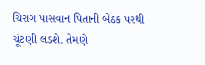ચિરાગ પાસવાન પિતાની બેઠક પરથી ચૂંટણી લડશે. તેમણે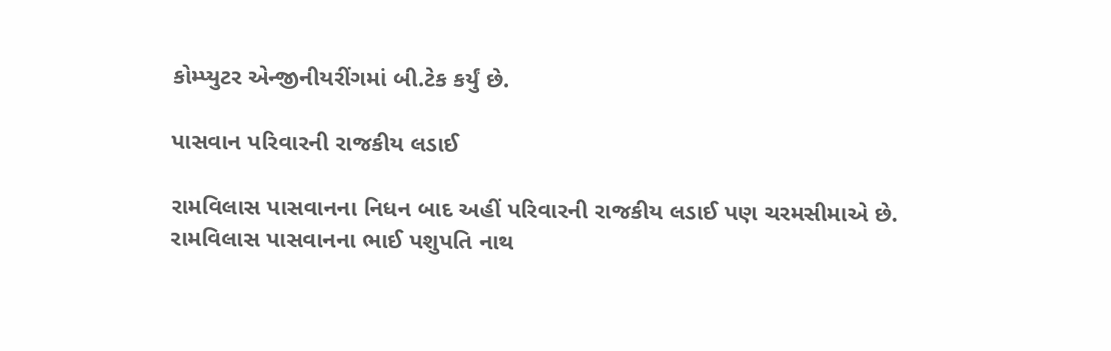કોમ્પ્યુટર એન્જીનીયરીંગમાં બી.ટેક કર્યું છે.

પાસવાન પરિવારની રાજકીય લડાઈ

રામવિલાસ પાસવાનના નિધન બાદ અહીં પરિવારની રાજકીય લડાઈ પણ ચરમસીમાએ છે. રામવિલાસ પાસવાનના ભાઈ પશુપતિ નાથ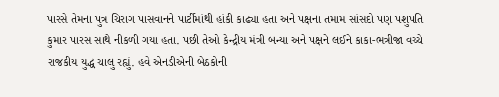પારસે તેમના પુત્ર ચિરાગ પાસવાનને પાર્ટીમાંથી હાંકી કાઢ્યા હતા અને પક્ષના તમામ સાંસદો પણ પશુપતિ કુમાર પારસ સાથે નીકળી ગયા હતા. પછી તેઓ કેન્દ્રીય મંત્રી બન્યા અને પક્ષને લઈને કાકા-ભત્રીજા વચ્ચે રાજકીય યુદ્ધ ચાલુ રહ્યું. હવે એનડીએની બેઠકોની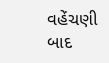વહેંચણી બાદ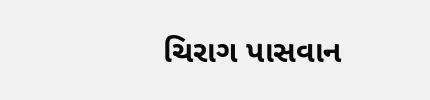ચિરાગ પાસવાન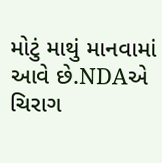મોટું માથું માનવામાં આવે છે.NDAએ ચિરાગ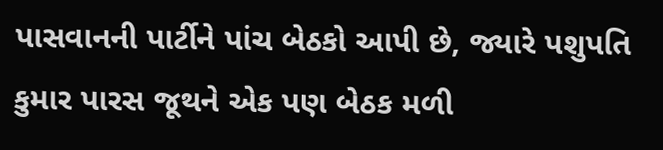પાસવાનની પાર્ટીને પાંચ બેઠકો આપી છે, જ્યારે પશુપતિ કુમાર પારસ જૂથને એક પણ બેઠક મળી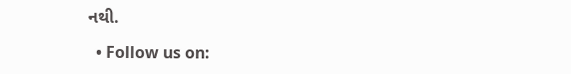નથી.

  • Follow us on: